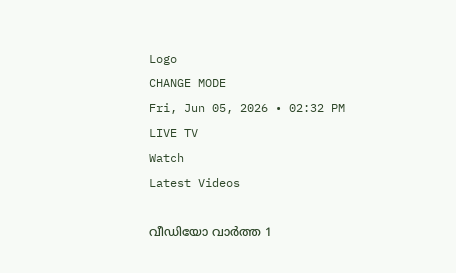Logo
CHANGE MODE
Fri, Jun 05, 2026 • 02:32 PM
LIVE TV
Watch
Latest Videos

വീഡിയോ വാർത്ത 1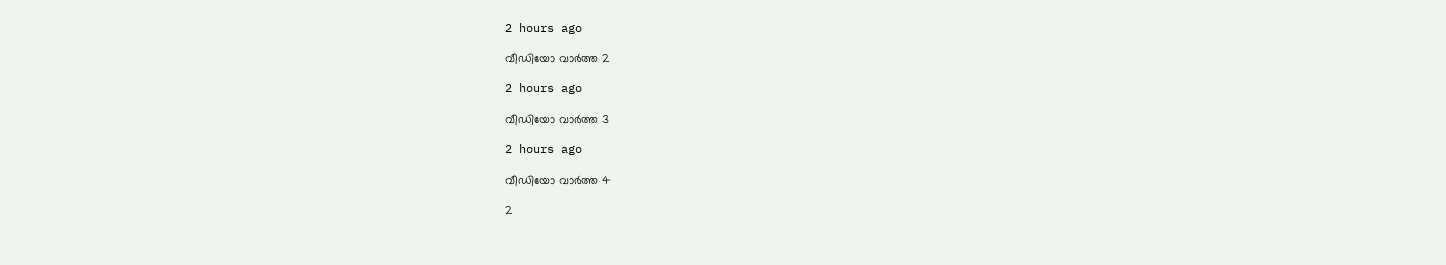2 hours ago

വീഡിയോ വാർത്ത 2

2 hours ago

വീഡിയോ വാർത്ത 3

2 hours ago

വീഡിയോ വാർത്ത 4

2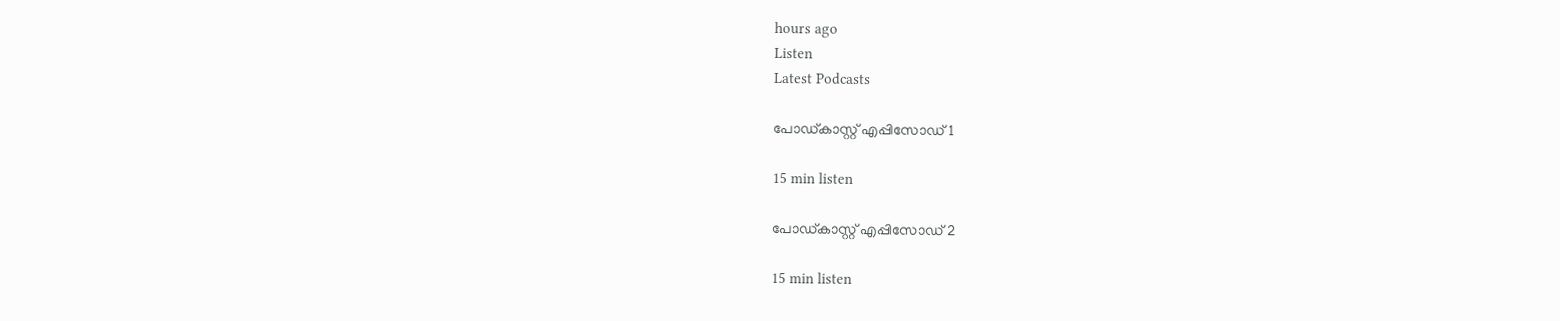hours ago
Listen
Latest Podcasts

പോഡ്കാസ്റ്റ് എപ്പിസോഡ് 1

15 min listen

പോഡ്കാസ്റ്റ് എപ്പിസോഡ് 2

15 min listen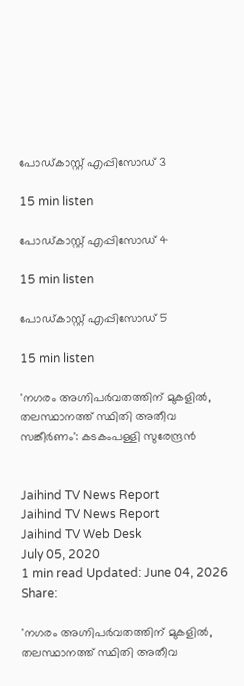പോഡ്കാസ്റ്റ് എപ്പിസോഡ് 3

15 min listen

പോഡ്കാസ്റ്റ് എപ്പിസോഡ് 4

15 min listen

പോഡ്കാസ്റ്റ് എപ്പിസോഡ് 5

15 min listen

'നഗരം അഗ്നിപർവതത്തിന് മുകളില്‍, തലസ്ഥാനത്ത് സ്ഥിതി അതീവ സങ്കീർണം': കടകംപള്ളി സുരേന്ദ്രന്‍


Jaihind TV News Report
Jaihind TV News Report
Jaihind TV Web Desk
July 05, 2020
1 min read Updated: June 04, 2026
Share:

'നഗരം അഗ്നിപർവതത്തിന് മുകളില്‍, തലസ്ഥാനത്ത് സ്ഥിതി അതീവ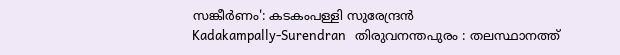സങ്കീർണം': കടകംപള്ളി സുരേന്ദ്രന്‍
Kadakampally-Surendran   തിരുവനന്തപുരം : തലസ്ഥാനത്ത്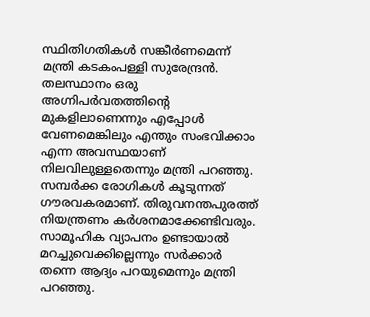സ്ഥിതിഗതികള്‍ സങ്കീര്‍ണമെന്ന് മന്ത്രി കടകംപള്ളി സുരേന്ദ്രന്‍. തലസ്ഥാനം ഒരു അഗ്നിപർവതത്തിന്‍റെ മുകളിലാണെന്നും എപ്പോൾ വേണമെങ്കിലും എന്തും സംഭവിക്കാം എന്ന അവസ്ഥയാണ് നിലവിലുള്ളതെന്നും മന്ത്രി പറഞ്ഞു. സമ്പര്‍ക്ക രോഗികള്‍ കൂടുന്നത് ഗൗരവകരമാണ്. തിരുവനന്തപുരത്ത് നിയന്ത്രണം കര്‍ശനമാക്കേണ്ടിവരും. സാമൂഹിക വ്യാപനം ഉണ്ടായാല്‍  മറച്ചുവെക്കില്ലെന്നും സര്‍ക്കാര്‍ തന്നെ ആദ്യം പറയുമെന്നും മന്ത്രി പറഞ്ഞു.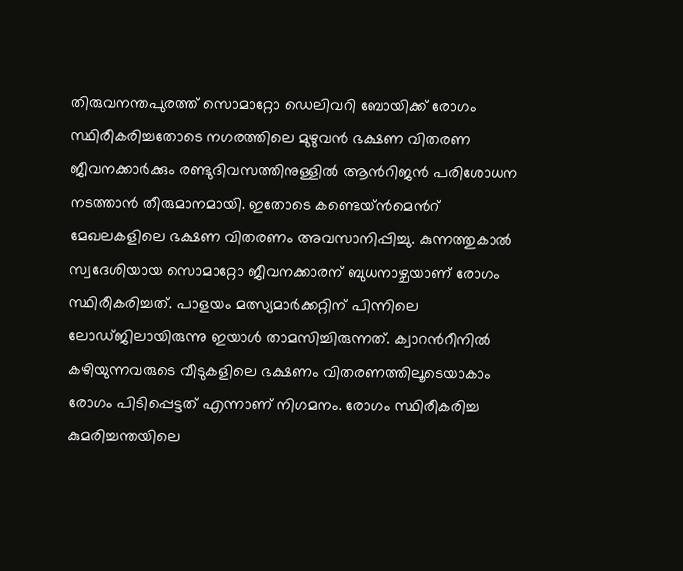തിരുവനന്തപുരത്ത് സൊമാറ്റോ ഡെലിവറി ബോയിക്ക് രോഗം സ്ഥിരീകരിച്ചതോടെ നഗരത്തിലെ മുഴുവൻ ഭക്ഷണ വിതരണ ജീവനക്കാര്‍ക്കും രണ്ടുദിവസത്തിനുള്ളില്‍ ആന്‍റിജന്‍ പരിശോധന നടത്താന്‍ തീരുമാനമായി. ഇതോടെ കണ്ടെയ്ന്‍മെന്‍റ് മേഖലകളിലെ ഭക്ഷണ വിതരണം അവസാനിപ്പിച്ചു. കുന്നത്തുകാൽ സ്വദേശിയായ സൊമാറ്റോ ജീവനക്കാരന് ബുധനാഴ്ചയാണ് രോഗം സ്ഥിരീകരിച്ചത്. പാളയം മത്സ്യമാർക്കറ്റിന് പിന്നിലെ ലോഡ്ജിലായിരുന്നു ഇയാള്‍ താമസിച്ചിരുന്നത്. ക്വാറന്‍റീനില്‍ കഴിയുന്നവരുടെ വീടുകളിലെ ഭക്ഷണം വിതരണത്തിലൂടെയാകാം രോഗം പിടിപ്പെട്ടത് എന്നാണ് നിഗമനം. രോഗം സ്ഥിരീകരിച്ച കുമരിച്ചന്തയിലെ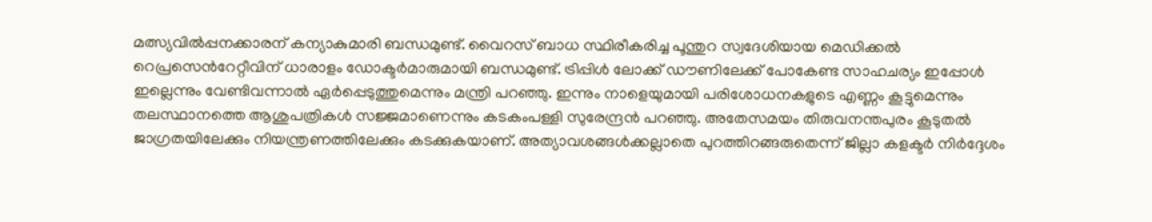മത്സ്യവില്‍പ്പനക്കാരന് കന്യാകുമാരി ബന്ധമുണ്ട്. വൈറസ് ബാധ സ്ഥിരീകരിച്ച പൂന്തുറ സ്വദേശിയായ മെഡിക്കൽ റെപ്രസെന്‍റേറ്റീവിന് ധാരാളം ഡോക്ടര്‍മാരുമായി ബന്ധമുണ്ട്. ട്രിപ്പിൾ ലോക്ക് ഡൗണിലേക്ക് പോകേണ്ട സാഹചര്യം ഇപ്പോൾ ഇല്ലെന്നും വേണ്ടിവന്നാല്‍ ഏർപ്പെടുത്തുമെന്നും മന്ത്രി പറഞ്ഞു. ഇന്നും നാളെയുമായി പരിശോധനകളുടെ എണ്ണം കൂട്ടുമെന്നും തലസ്ഥാനത്തെ ആശുപത്രികള്‍ സജ്ജമാണെന്നും കടകംപള്ളി സുരേന്ദ്രന്‍ പറഞ്ഞു. അതേസമയം തിരുവനന്തപുരം കൂടുതല്‍ ജാഗ്രതയിലേക്കും നിയന്ത്രണത്തിലേക്കും കടക്കുകയാണ്. അത്യാവശങ്ങള്‍ക്കല്ലാതെ പുറത്തിറങ്ങരുതെന്ന് ജില്ലാ കളക്ടര്‍ നിര്‍ദ്ദേശം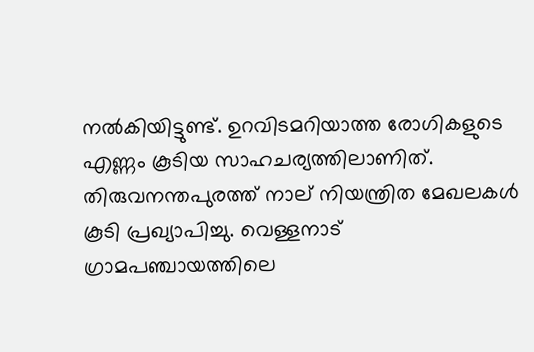നല്‍കിയിട്ടുണ്ട്. ഉറവിടമറിയാത്ത രോഗികളുടെ എണ്ണം കൂടിയ സാഹചര്യത്തിലാണിത്. തിരുവനന്തപുരത്ത് നാല് നിയന്ത്രിത മേഖലകള്‍ കൂടി പ്രഖ്യാപിച്ചു. വെള്ളനാട് ഗ്രാമപഞ്ചായത്തിലെ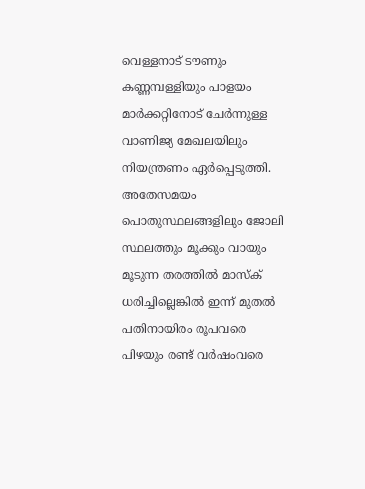വെള്ളനാട് ടൗണും കണ്ണമ്പള്ളിയും പാളയം മാര്‍ക്കറ്റിനോട് ചേര്‍ന്നുള്ള വാണിജ്യ മേഖലയിലും നിയന്ത്രണം ഏര്‍പ്പെടുത്തി. അതേസമയം പൊതുസ്ഥലങ്ങളിലും ജോലി സ്ഥലത്തും മൂക്കും വായും മൂടുന്ന തരത്തിൽ മാസ്ക് ധരിച്ചില്ലെങ്കില്‍ ഇന്ന് മുതല്‍ പതിനായിരം രൂപവരെ പിഴയും രണ്ട് വര്‍ഷംവരെ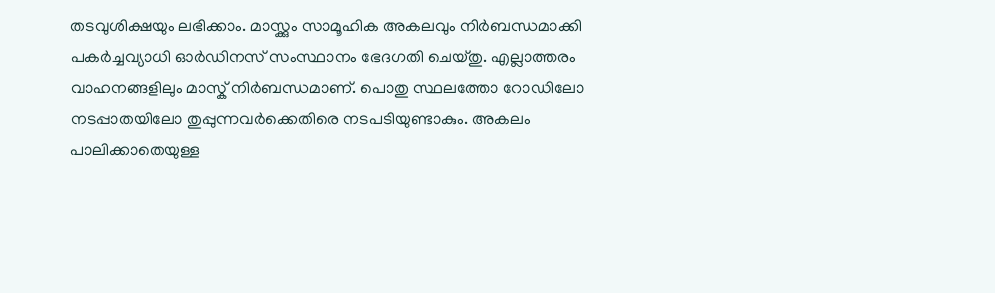തടവുശിക്ഷയും ലഭിക്കാം. മാസ്ക്കും സാമൂഹിക അകലവും നിര്‍ബന്ധമാക്കി പകർച്ചവ്യാധി ഓര്‍ഡിനസ് സംസ്ഥാനം ഭേദഗതി ചെയ്തു. എല്ലാത്തരം വാഹനങ്ങളിലും മാസ്ക് നിർബന്ധമാണ്. പൊതു സ്ഥലത്തോ റോഡിലോ നടപ്പാതയിലോ തുപ്പുന്നവര്‍ക്കെതിരെ നടപടിയുണ്ടാകും. അകലം പാലിക്കാതെയുള്ള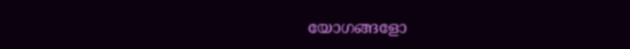യോഗങ്ങളോ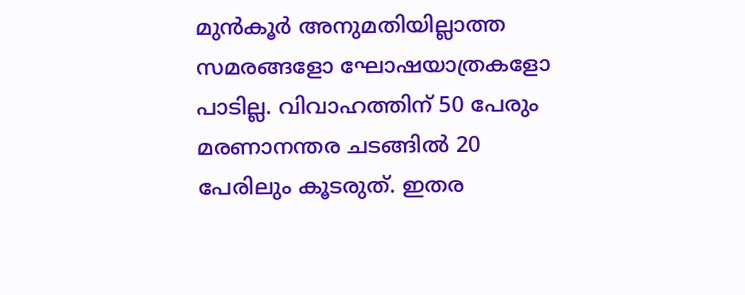മുൻകൂർ അനുമതിയില്ലാത്ത സമരങ്ങളോ ഘോഷയാത്രകളോ പാടില്ല. വിവാഹത്തിന് 50 പേരും മരണാനന്തര ചടങ്ങിൽ 20 പേരിലും കൂടരുത്. ഇതര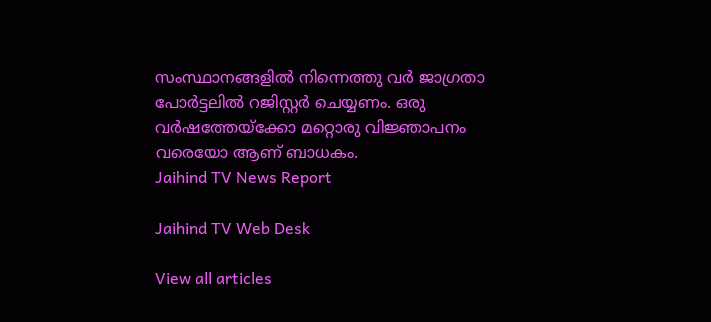സംസ്ഥാനങ്ങളിൽ നിന്നെത്തു വർ ജാഗ്രതാ പോർട്ടലിൽ റജിസ്റ്റർ ചെയ്യണം. ഒരു വർഷത്തേയ്ക്കോ മറ്റൊരു വിജ്ഞാപനം വരെയോ ആണ് ബാധകം.
Jaihind TV News Report

Jaihind TV Web Desk

View all articles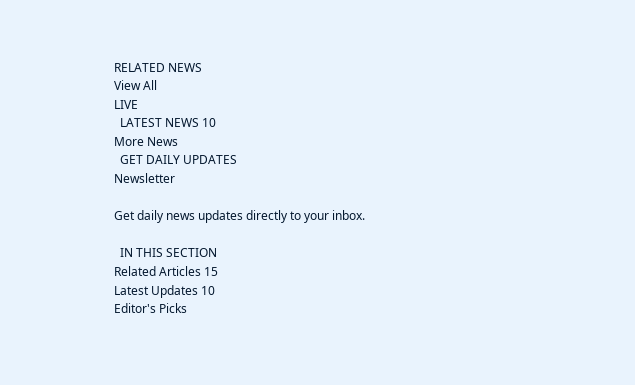RELATED NEWS
View All
LIVE
  LATEST NEWS 10
More News
  GET DAILY UPDATES
Newsletter

Get daily news updates directly to your inbox.

  IN THIS SECTION
Related Articles 15
Latest Updates 10
Editor's Picks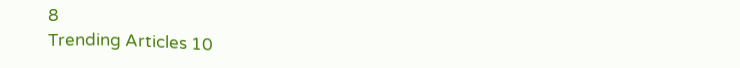8
Trending Articles 10